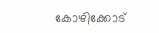കോഴിക്കോട്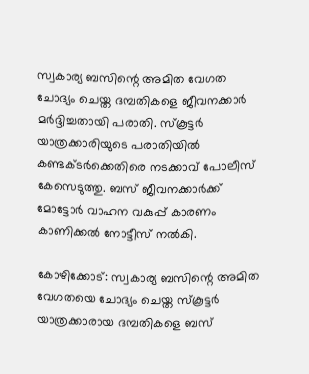സ്വകാര്യ ബസിന്റെ അമിത വേഗത ചോദ്യം ചെയ്ത ദമ്പതികളെ ജീവനക്കാർ മർദ്ദിച്ചതായി പരാതി. സ്‌കൂട്ടർ യാത്രക്കാരിയുടെ പരാതിയിൽ കണ്ടക്ടർക്കെതിരെ നടക്കാവ് പോലീസ് കേസെടുത്തു. ബസ് ജീവനക്കാർക്ക് മോട്ടോർ വാഹന വകുപ്പ് കാരണം കാണിക്കൽ നോട്ടീസ് നൽകി.

കോഴിക്കോട്: സ്വകാര്യ ബസിന്റെ അമിത വേഗതയെ ചോദ്യം ചെയ്ത സ്‌കൂട്ടര്‍ യാത്രക്കാരായ ദമ്പതികളെ ബസ്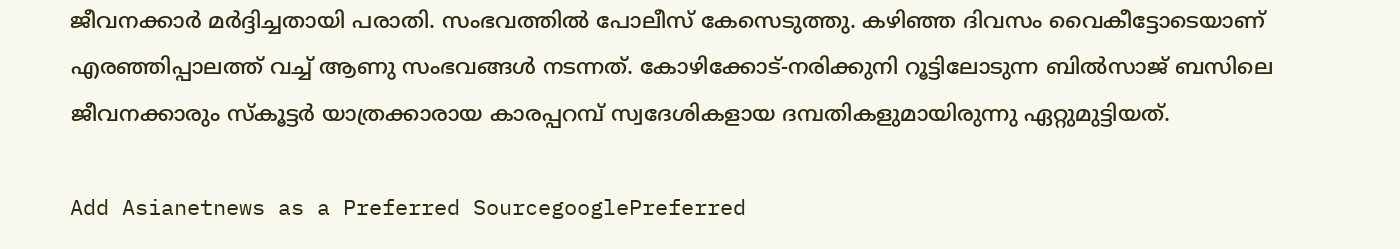ജീവനക്കാര്‍ മര്‍ദ്ദിച്ചതായി പരാതി. സംഭവത്തില്‍ പോലീസ് കേസെടുത്തു. കഴിഞ്ഞ ദിവസം വൈകീട്ടോടെയാണ് എരഞ്ഞിപ്പാലത്ത് വച്ച് ആണു സംഭവങ്ങള്‍ നടന്നത്. കോഴിക്കോട്-നരിക്കുനി റൂട്ടിലോടുന്ന ബില്‍സാജ് ബസിലെ ജീവനക്കാരും സ്‌കൂട്ടര്‍ യാത്രക്കാരായ കാരപ്പറമ്പ് സ്വദേശികളായ ദമ്പതികളുമായിരുന്നു ഏറ്റുമുട്ടിയത്.

Add Asianetnews as a Preferred SourcegooglePreferred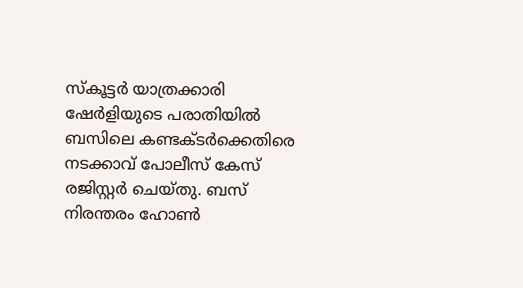സ്‌കൂട്ടര്‍ യാത്രക്കാരി ഷേര്‍ളിയുടെ പരാതിയില്‍ ബസിലെ കണ്ടക്ടര്‍ക്കെതിരെ നടക്കാവ് പോലീസ് കേസ് രജിസ്റ്റര്‍ ചെയ്തു. ബസ് നിരന്തരം ഹോണ്‍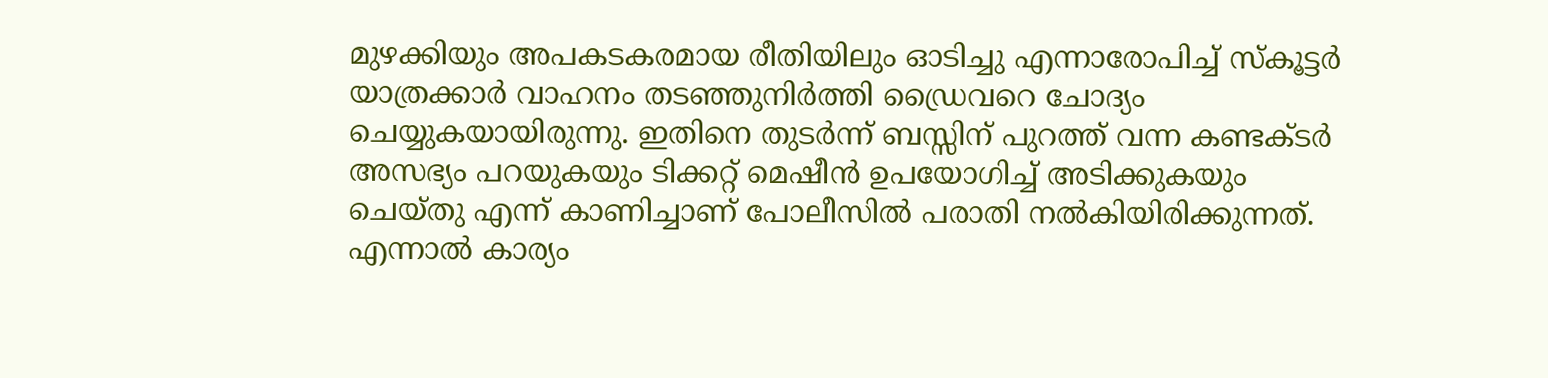മുഴക്കിയും അപകടകരമായ രീതിയിലും ഓടിച്ചു എന്നാരോപിച്ച് സ്‌കൂട്ടര്‍ യാത്രക്കാര്‍ വാഹനം തടഞ്ഞുനിര്‍ത്തി ഡ്രൈവറെ ചോദ്യം ചെയ്യുകയായിരുന്നു. ഇതിനെ തുടര്‍ന്ന് ബസ്സിന് പുറത്ത് വന്ന കണ്ടക്ടര്‍ അസഭ്യം പറയുകയും ടിക്കറ്റ് മെഷീന്‍ ഉപയോഗിച്ച് അടിക്കുകയും ചെയ്തു എന്ന് കാണിച്ചാണ് പോലീസില്‍ പരാതി നല്‍കിയിരിക്കുന്നത്. എന്നാല്‍ കാര്യം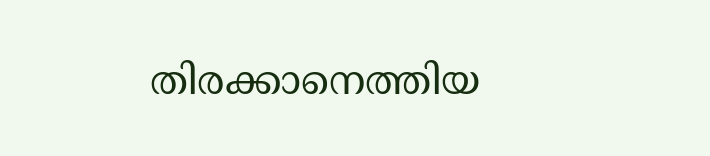തിരക്കാനെത്തിയ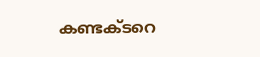കണ്ടക്ടറെ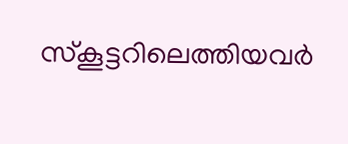സ്‌കൂട്ടറിലെത്തിയവര്‍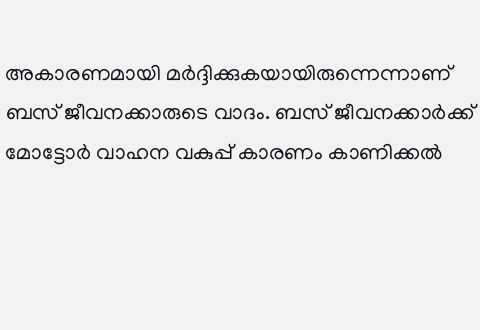അകാരണമായി മര്‍ദ്ദിക്കുകയായിരുന്നെന്നാണ് ബസ് ജീവനക്കാരുടെ വാദം. ബസ് ജീവനക്കാര്‍ക്ക് മോട്ടോര്‍ വാഹന വകുപ്പ് കാരണം കാണിക്കല്‍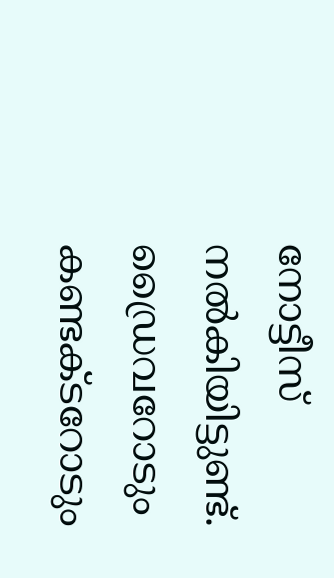നോട്ടീസ് നല്‍കിയിട്ടുണ്ട്. ഡ്രൈവറോടും കണ്ടക്ടറോടും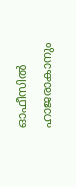ഓഫീസില്‍ ഹാജരാകാനും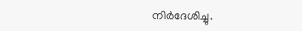നിര്‍ദേശിച്ചു.